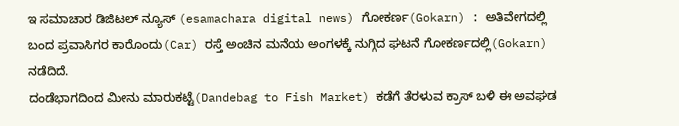ಇ ಸಮಾಚಾರ ಡಿಜಿಟಲ್ ನ್ಯೂಸ್ (esamachara digital news) ಗೋಕರ್ಣ(Gokarn) : ಅತಿವೇಗದಲ್ಲಿ ಬಂದ ಪ್ರವಾಸಿಗರ ಕಾರೊಂದು(Car) ರಸ್ತೆ ಅಂಚಿನ ಮನೆಯ ಅಂಗಳಕ್ಕೆ ನುಗ್ಗಿದ ಘಟನೆ ಗೋಕರ್ಣದಲ್ಲಿ(Gokarn) ನಡೆದಿದೆ.
ದಂಡೆಭಾಗದಿಂದ ಮೀನು ಮಾರುಕಟ್ಟೆ(Dandebag to Fish Market) ಕಡೆಗೆ ತೆರಳುವ ಕ್ರಾಸ್ ಬಳಿ ಈ ಅವಘಡ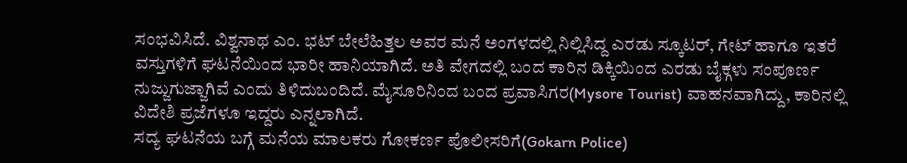ಸಂಭವಿಸಿದೆ. ವಿಶ್ವನಾಥ ಎಂ. ಭಟ್ ಬೇಲೆಹಿತ್ತಲ ಅವರ ಮನೆ ಅಂಗಳದಲ್ಲಿ ನಿಲ್ಲಿಸಿದ್ದ ಎರಡು ಸ್ಕೂಟರ್, ಗೇಟ್ ಹಾಗೂ ಇತರೆ ವಸ್ತುಗಳಿಗೆ ಘಟನೆಯಿಂದ ಭಾರೀ ಹಾನಿಯಾಗಿದೆ. ಅತಿ ವೇಗದಲ್ಲಿ ಬಂದ ಕಾರಿನ ಡಿಕ್ಕಿಯಿಂದ ಎರಡು ಬೈಕ್ಗಳು ಸಂಪೂರ್ಣ ನುಜ್ಜುಗುಜ್ಜಾಗಿವೆ ಎಂದು ತಿಳಿದುಬಂದಿದೆ. ಮೈಸೂರಿನಿಂದ ಬಂದ ಪ್ರವಾಸಿಗರ(Mysore Tourist) ವಾಹನವಾಗಿದ್ದು, ಕಾರಿನಲ್ಲಿ ವಿದೇಶಿ ಪ್ರಜೆಗಳೂ ಇದ್ದರು ಎನ್ನಲಾಗಿದೆ.
ಸದ್ಯ ಘಟನೆಯ ಬಗ್ಗೆ ಮನೆಯ ಮಾಲಕರು ಗೋಕರ್ಣ ಪೊಲೀಸರಿಗೆ(Gokarn Police)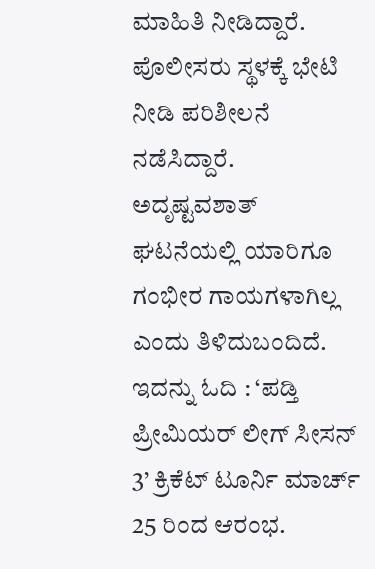ಮಾಹಿತಿ ನೀಡಿದ್ದಾರೆ. ಪೊಲೀಸರು ಸ್ಥಳಕ್ಕೆ ಭೇಟಿ ನೀಡಿ ಪರಿಶೀಲನೆ ನಡೆಸಿದ್ದಾರೆ. ಅದೃಷ್ಟವಶಾತ್ ಘಟನೆಯಲ್ಲಿ ಯಾರಿಗೂ ಗಂಭೀರ ಗಾಯಗಳಾಗಿಲ್ಲ ಎಂದು ತಿಳಿದುಬಂದಿದೆ.
ಇದನ್ನು ಓದಿ : ‘ಪಡ್ತಿ ಪ್ರೀಮಿಯರ್ ಲೀಗ್ ಸೀಸನ್ 3’ ಕ್ರಿಕೆಟ್ ಟೂರ್ನಿ ಮಾರ್ಚ್ 25 ರಿಂದ ಆರಂಭ.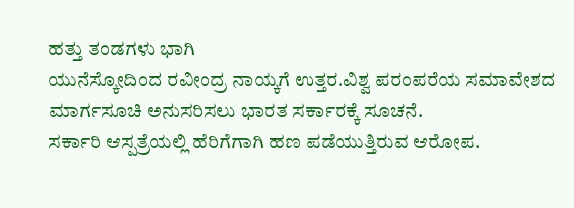ಹತ್ತು ತಂಡಗಳು ಭಾಗಿ
ಯುನೆಸ್ಕೋದಿಂದ ರವೀಂದ್ರ ನಾಯ್ಕಗೆ ಉತ್ತರ.ವಿಶ್ವ ಪರಂಪರೆಯ ಸಮಾವೇಶದ ಮಾರ್ಗಸೂಚಿ ಅನುಸರಿಸಲು ಭಾರತ ಸರ್ಕಾರಕ್ಕೆ ಸೂಚನೆ.
ಸರ್ಕಾರಿ ಆಸ್ಪತ್ರೆಯಲ್ಲಿ ಹೆರಿಗೆಗಾಗಿ ಹಣ ಪಡೆಯುತ್ತಿರುವ ಆರೋಪ.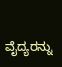ವೈದ್ಯರನ್ನು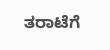ತರಾಟೆಗೆ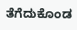ತೆಗೆದುಕೊಂಡ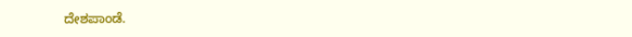ದೇಶಪಾಂಡೆ.